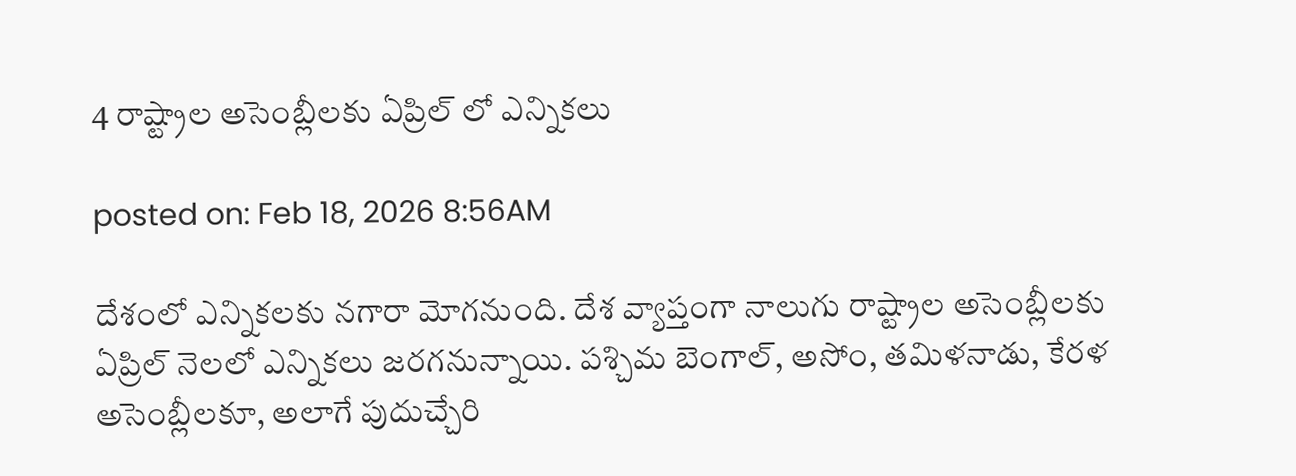4 రాష్ట్రాల అసెంబ్లీలకు ఏప్రిల్ లో ఎన్నికలు

posted on: Feb 18, 2026 8:56AM

దేశంలో ఎన్నికలకు నగారా మోగనుంది. దేశ వ్యాప్తంగా నాలుగు రాష్ట్రాల అసెంబ్లీలకు ఏప్రిల్ నెలలో ఎన్నికలు జరగనున్నాయి. పశ్చిమ బెంగాల్‌, అసోం, తమిళనాడు, కేరళ అసెంబ్లీలకూ, అలాగే పుదుచ్చేరి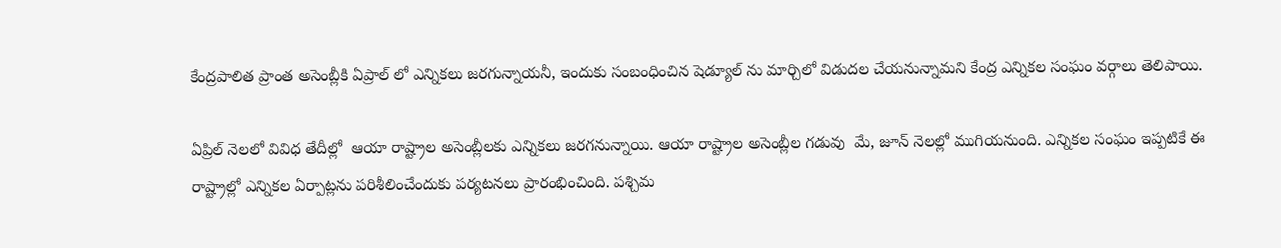కేంద్రపాలిత ప్రాంత అసెంబ్లీకి ఏప్రాల్ లో ఎన్నికలు జరగున్నాయనీ, ఇందుకు సంబంధించిన షెడ్యూల్ ను మార్చిలో విడుదల చేయనున్నామని కేంద్ర ఎన్నికల సంఘం వర్గాలు తెలిపాయి.

ఏప్రిల్‌ నెలలో వివిధ తేదీల్లో  ఆయా రాష్ట్రాల అసెంబ్లీలకు ఎన్నికలు జరగనున్నాయి. ఆయా రాష్ట్రాల అసెంబ్లీల గడువు  మే, జూన్‌ నెలల్లో ముగియనుంది. ఎన్నికల సంఘం ఇప్పటికే ఈ రాష్ట్రాల్లో ఎన్నికల ఏర్పాట్లను పరిశీలించేందుకు పర్యటనలు ప్రారంభించింది. పశ్చిమ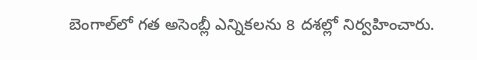బెంగాల్‌లో గత అసెంబ్లీ ఎన్నికలను 8 దశల్లో నిర్వహించారు.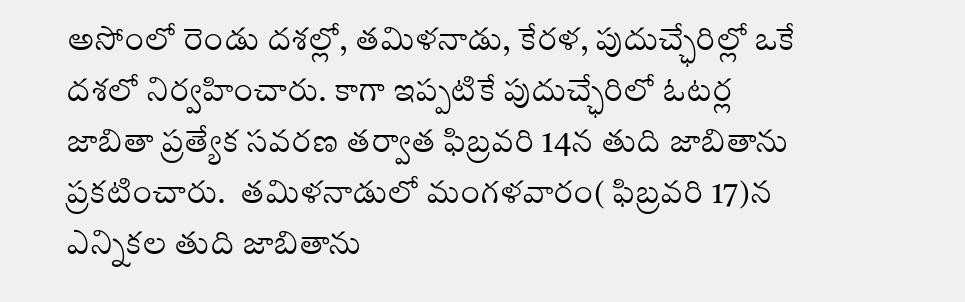అసోంలో రెండు దశల్లో, తమిళనాడు, కేరళ, పుదుచ్ఛేరిల్లో ఒకే దశలో నిర్వహించారు. కాగా ఇప్పటికే పుదుచ్ఛేరిలో ఓటర్ల జాబితా ప్రత్యేక సవరణ తర్వాత ఫిబ్రవరి 14న తుది జాబితాను ప్రకటించారు.  తమిళనాడులో మంగళవారం( ఫిబ్రవరి 17)న ఎన్నికల తుది జాబితాను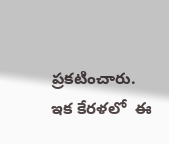ప్రకటించారు. ఇక కేరళలో  ఈ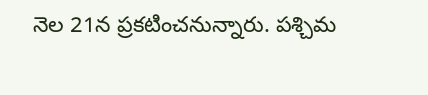నెల 21న ప్రకటించనున్నారు. పశ్చిమ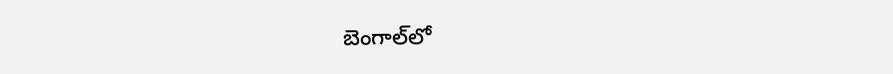బెంగాల్‌లో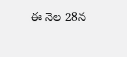ఈ నెల 28న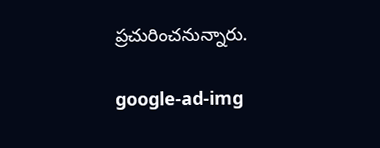ప్రచురించనున్నారు.

google-ad-img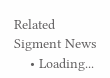Related Sigment News
    • Loading...